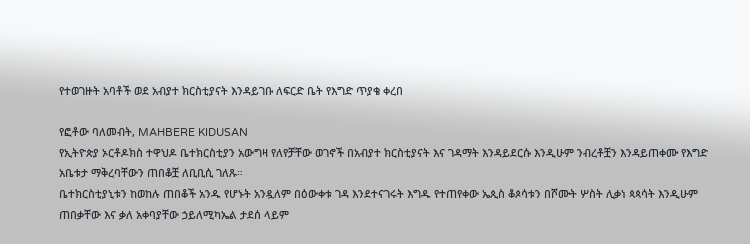የተወገዙት አባቶች ወደ አብያተ ክርስቲያናት እንዳይገቡ ለፍርድ ቤት የእግድ ጥያቄ ቀረበ

የፎቶው ባለመብት, MAHBERE KIDUSAN
የኢትዮጵያ ኦርቶዶክስ ተዋህዶ ቤተክርስቲያን አውግዛ የለየቻቸው ወገኖች በአብያተ ክርስቲያናት እና ገዳማት እንዳይደርሱ እንዲሁም ንብረቶቿን እንዳይጠቀሙ የእግድ አቤቱታ ማቅረባቸውን ጠበቆቿ ለቢቢሲ ገለጹ።
ቤተክርስቲያኒቱን ከወከሉ ጠበቆች አንዱ የሆኑት አንዷለም በዕውቀቱ ገዳ እንደተናገሩት እግዱ የተጠየቀው ኤጲስ ቆጶሳቱን በሾሙት ሦስት ሊቃነ ጳጳሳት እንዲሁም ጠበቃቸው እና ቃለ አቀባያቸው ኃይለሚካኤል ታደሰ ላይም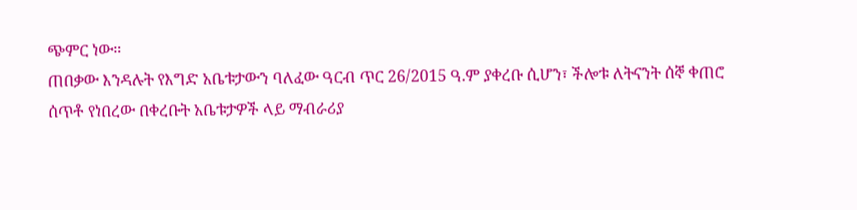ጭምር ነው።
ጠበቃው እንዳሉት የእግድ አቤቱታውን ባለፈው ዓርብ ጥር 26/2015 ዓ.ም ያቀረቡ ሲሆን፣ ችሎቱ ለትናንት ሰኞ ቀጠሮ ሰጥቶ የነበረው በቀረቡት አቤቱታዎች ላይ ማብራሪያ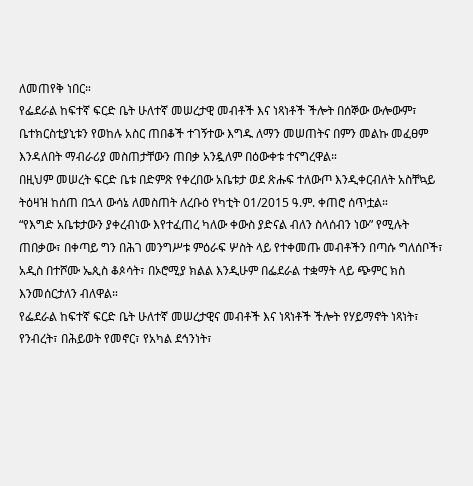ለመጠየቅ ነበር።
የፌደራል ከፍተኛ ፍርድ ቤት ሁለተኛ መሠረታዊ መብቶች እና ነጻነቶች ችሎት በሰኞው ውሎውም፣ ቤተክርስቲያኒቱን የወከሉ አስር ጠበቆች ተገኝተው እግዱ ለማን መሠጠትና በምን መልኩ መፈፀም እንዳለበት ማብራሪያ መስጠታቸውን ጠበቃ አንዷለም በዕውቀቱ ተናግረዋል።
በዚህም መሠረት ፍርድ ቤቱ በድምጽ የቀረበው አቤቱታ ወደ ጽሑፍ ተለውጦ እንዲቀርብለት አስቸኳይ ትዕዛዝ ከሰጠ በኋላ ውሳኔ ለመስጠት ለረቡዕ የካቲት 01/2015 ዓ.ም. ቀጠሮ ሰጥቷል።
“የእግድ አቤቱታውን ያቀረብነው እየተፈጠረ ካለው ቀውስ ያድናል ብለን ስላሰብን ነው” የሚሉት ጠበቃው፣ በቀጣይ ግን በሕገ መንግሥቱ ምዕራፍ ሦስት ላይ የተቀመጡ መብቶችን በጣሱ ግለሰቦች፣ አዲስ በተሾሙ ኤጲስ ቆጶሳት፣ በኦሮሚያ ክልል እንዲሁም በፌደራል ተቋማት ላይ ጭምር ክስ እንመሰርታለን ብለዋል።
የፌደራል ከፍተኛ ፍርድ ቤት ሁለተኛ መሠረታዊና መብቶች እና ነጻነቶች ችሎት የሃይማኖት ነጻነት፣ የንብረት፣ በሕይወት የመኖር፣ የአካል ደኅንነት፣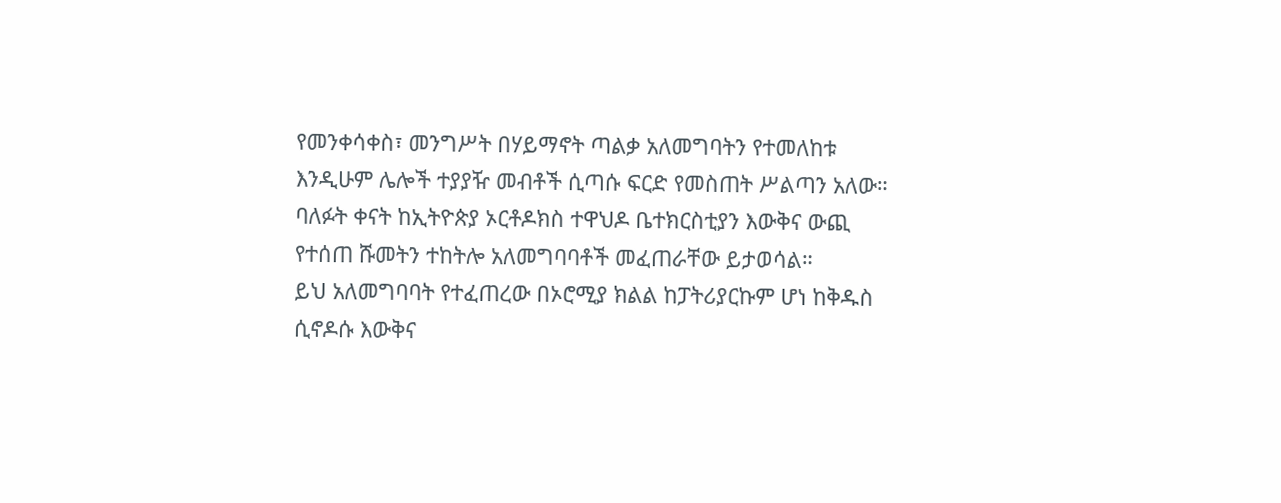የመንቀሳቀስ፣ መንግሥት በሃይማኖት ጣልቃ አለመግባትን የተመለከቱ እንዲሁም ሌሎች ተያያዥ መብቶች ሲጣሱ ፍርድ የመስጠት ሥልጣን አለው።
ባለፉት ቀናት ከኢትዮጵያ ኦርቶዶክስ ተዋህዶ ቤተክርስቲያን እውቅና ውጪ የተሰጠ ሹመትን ተከትሎ አለመግባባቶች መፈጠራቸው ይታወሳል።
ይህ አለመግባባት የተፈጠረው በኦሮሚያ ክልል ከፓትሪያርኩም ሆነ ከቅዱስ ሲኖዶሱ እውቅና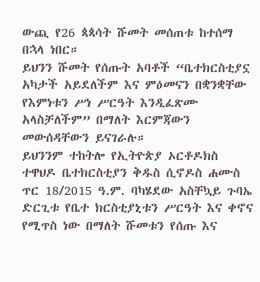ውጪ የ26 ጳጳሳት ሹመት መሰጠቱ ከተሰማ በኋላ ነበር።
ይህንን ሹመት የሰጡት አባቶች “ቤተክርስቲያኗ አካታች አይደለችም እና ምዕመናን በቋንቋቸው የእምነቱን ሥነ ሥርዓት እንዲፈጽሙ አላስቻለችም” በማለት እርምጃውን መውሰዳቸውን ይናገራሉ።
ይህንንም ተከትሎ የኢትዮጵያ ኦርቶዶክስ ተዋህዶ ቤተክርስቲያን ቅዱስ ሲኖዶስ ሐሙስ ጥር 18/2015 ዓ.ም. ባካሄደው አስቸኳይ ጉባኤ ድርጊቱ የቤተ ክርስቲያኒቱን ሥርዓት እና ቀኖና የሚጥስ ነው በማለት ሹመቱን የሰጡ እና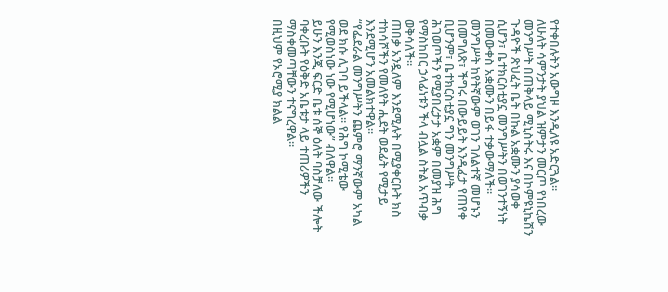የተቀበሉትን አውግዞ እንዲለዩ አድርጓል።
ለሁለት ሳምንታት ያህል ዝምታን መርጦ የነበረው መንግሥት በጠቅላይ ሚኒስትሩ እና በኮምዩኒኬሽን ጉዳዮች ጽህፈት ቤት በኩል አቋሙን ያሳወቀ ሲሆን፣ ቤተክርስቲያኗ መንግሥትን በወገንተኝነት በመውቀስ አቋሙን በይፋ ተቃውማለች።
መንግሥት ከየትኛውም ወገን ገለልተኛ መሆኑን በመግለጽ፣ ችግሩ በውይይት እንዲፈታ የጠየቀ ቢሆንም፣ ቤተክርስቲያኗ ግን መንግሥት ሕገወጦችን የሚያበረታታ አቋም በመያዝ ሕግ የማስከበር ኃላፊነቱን ችላ ብሏል ስትል አጥብቃ ወቅሳለች።
ጠበቃ አንዷለም እንደሚሉት በሚያቀርቡት ክስ ተከሳሾችን የመለየት ሒደት ወደፊት የሚታይ እንደሚሆን አመልክተዋል።
“የፌደራል መንግሥትን ጨምሮ ማንኛውም አካል ወደ ክሱ ሊገባ ይችላል። የሕግ ኮሚቴው የሚወስነው ነው የሚሆነው” ብለዋል።
ይሁን እንጂ ፍርድ ቤቱ ሰኞ ዕለት ባስቻለው ችሎት ባቀረቡት የዕቅድ አቤቱታ ላይ ተጠሪዎችን ማስቀመጣቸውን ተናግረዋል።
በዚህም የኦሮሚያ ክልል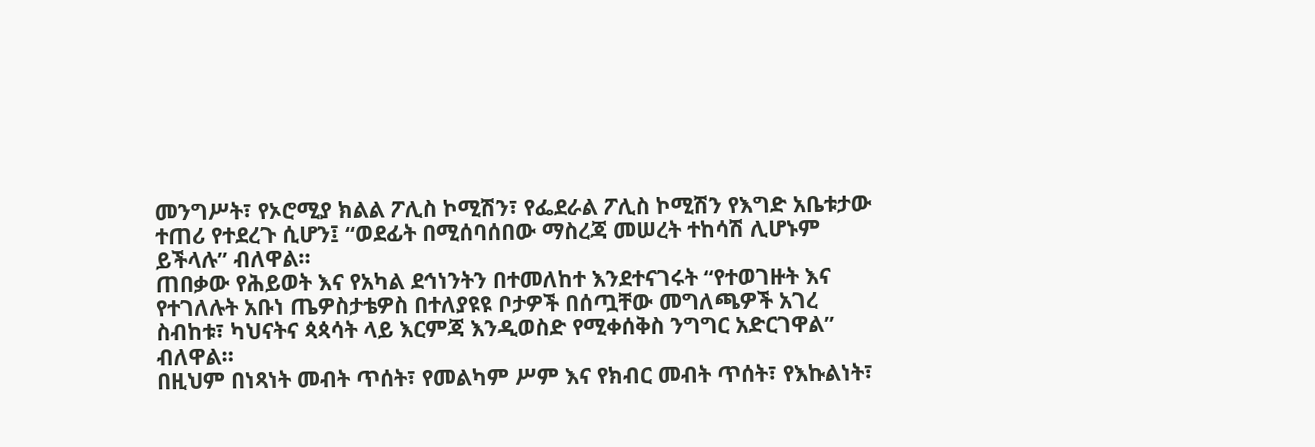መንግሥት፣ የኦሮሚያ ክልል ፖሊስ ኮሚሽን፣ የፌደራል ፖሊስ ኮሚሽን የእግድ አቤቱታው ተጠሪ የተደረጉ ሲሆን፤ “ወደፊት በሚሰባሰበው ማስረጃ መሠረት ተከሳሽ ሊሆኑም ይችላሉ” ብለዋል።
ጠበቃው የሕይወት እና የአካል ደኅነንትን በተመለከተ እንደተናገሩት “የተወገዙት እና የተገለሉት አቡነ ጤዎስታቴዎስ በተለያዩዩ ቦታዎች በሰጧቸው መግለጫዎች አገረ ስብከቱ፣ ካህናትና ጳጳሳት ላይ እርምጃ እንዲወስድ የሚቀሰቅስ ንግግር አድርገዋል” ብለዋል።
በዚህም በነጻነት መብት ጥሰት፣ የመልካም ሥም እና የክብር መብት ጥሰት፣ የእኩልነት፣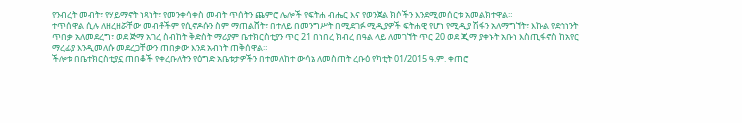የንብረት መብት፣ የሃይማኖት ነጻነት፣ የመንቀሳቀስ መብት ጥሰትን ጨምሮ ሌሎች የፍትሐ ብሔር እና የወንጀል ክሶችን እንደሚመሰርቱ አመልክተዋል።
ተጥሰዋል ሲሉ ለዘረዘሯቸው መብቶችም የሲኖዶሱን ስም ማጠልሸት፣ በተለይ በመንግሥት በሚደገፉ ሚዲያዎች ፍትሐዊ የሆነ የሚዲያ ሽፋን አለማግኘት፣ እኩል የደኅነንት ጥበቃ አለመደረግ፣ ወደ ጅማ አገረ ስብከት ቅድስት ማሪያም ቤተክርስቲያን ጥር 21 በነበረ ክብረ በዓል ላይ ለመገኘት ጥር 20 ወደ ጂማ ያቀኑት አቡነ እስጢፋኖስ ከአየር ማረፊያ እንዲመለሱ መደረጋቸውን ጠበቃው እንደ አብነት ጠቅሰዋል።
ችሎቱ በቤተክርስቲያኗ ጠበቆች የቀረቡለትን የዕግድ አቤቱታዎችን በተመለከተ ውሳኔ ለመስጠት ረቡዕ የካቲት 01/2015 ዓ.ም. ቀጠሮ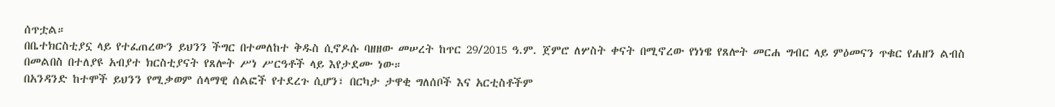ሰጥቷል።
በቤተክርስቲያኗ ላይ የተፈጠረውን ይህንን ችግር በተመለከተ ቅዱስ ሲኖዶሱ ባዘዘው መሠረት ከጥር 29/2015 ዓ.ም. ጀምሮ ለሦስት ቀናት በሚኖረው የነነዌ የጸሎት መርሐ ግብር ላይ ምዕመናን ጥቁር የሐዘን ልብስ በመልበስ በተለያዩ አብያተ ክርስቲያናት የጸሎት ሥነ ሥርዓቶች ላይ እየታደሙ ነው።
በአንዳንድ ከተሞች ይህንን የሚቃወም ሰላማዊ ሰልፎች የተደረጉ ሲሆን፣ በርካታ ታዋቂ ግለሰቦች እና አርቲስቶችም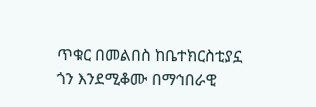ጥቁር በመልበስ ከቤተክርስቲያኗ ጎን እንደሚቆሙ በማኅበራዊ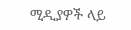ሚዲያዎች ላይ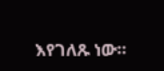እየገለጹ ነው።